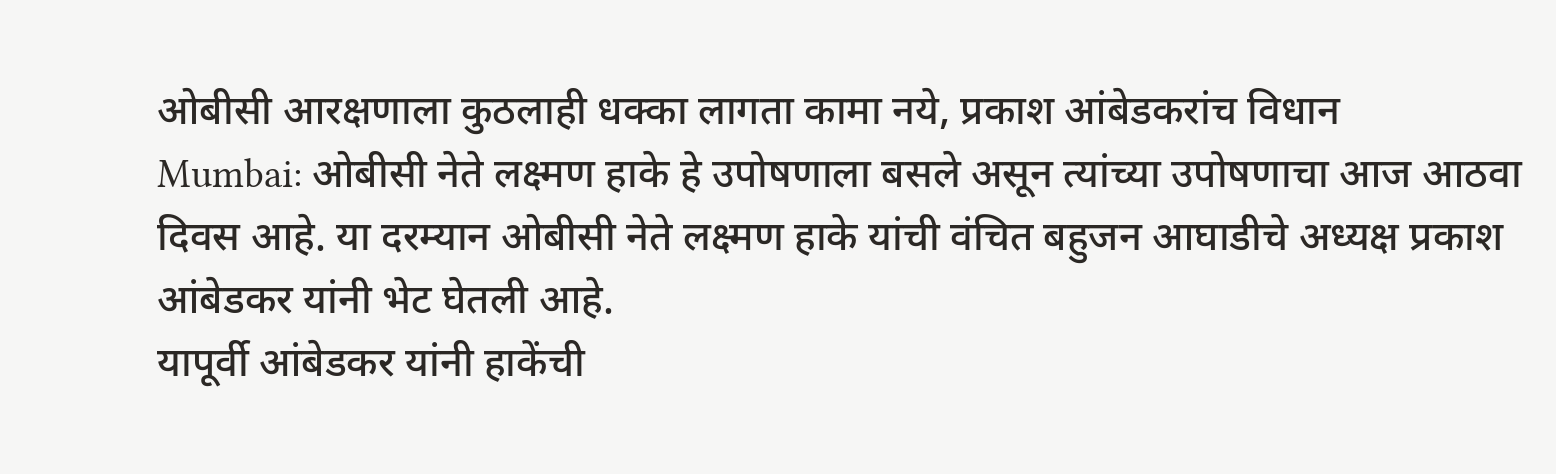ओबीसी आरक्षणाला कुठलाही धक्का लागता कामा नये, प्रकाश आंबेडकरांच विधान
Mumbai: ओबीसी नेते लक्ष्मण हाके हे उपोषणाला बसले असून त्यांच्या उपोषणाचा आज आठवा दिवस आहे. या दरम्यान ओबीसी नेते लक्ष्मण हाके यांची वंचित बहुजन आघाडीचे अध्यक्ष प्रकाश आंबेडकर यांनी भेट घेतली आहे.
यापूर्वी आंबेडकर यांनी हाकेंची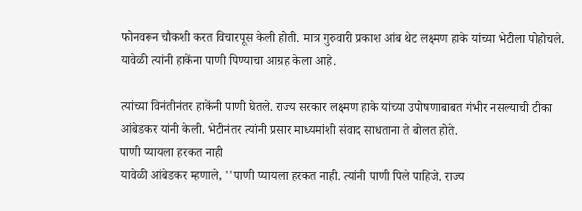फोनवरून चौकशी करत विचारपूस केली होती. मात्र गुरुवारी प्रकाश आंब थेट लक्ष्मण हाके यांच्या भेटीला पोहोचले. यावेळी त्यांनी हाकेंना पाणी पिण्याचा आग्रह केला आहे.

त्यांच्या विनंतीनंतर हाकेंनी पाणी घेतले. राज्य सरकार लक्ष्मण हाके यांच्या उपोषणाबाबत गंभीर नसल्याची टीका आंबेडकर यांनी केली. भेटीनंतर त्यांनी प्रसार माध्यमांशी संवाद साधताना ते बोलत होते.
पाणी प्यायला हरकत नाही
यावेळी आंबेडकर म्हणाले, ''पाणी प्यायला हरकत नाही. त्यांनी पाणी पिले पाहिजे. राज्य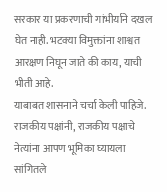सरकार या प्रकरणाची गांभीर्याने दखल घेत नाही. भटक्या विमुक्तांना शाश्वत आरक्षण निघून जाते की काय, याची भीती आहे.
याबाबत शासनाने चर्चा केली पाहिजे. राजकीय पक्षांनी, राजकीय पक्षाचे नेत्यांना आपण भूमिका घ्यायला सांगितले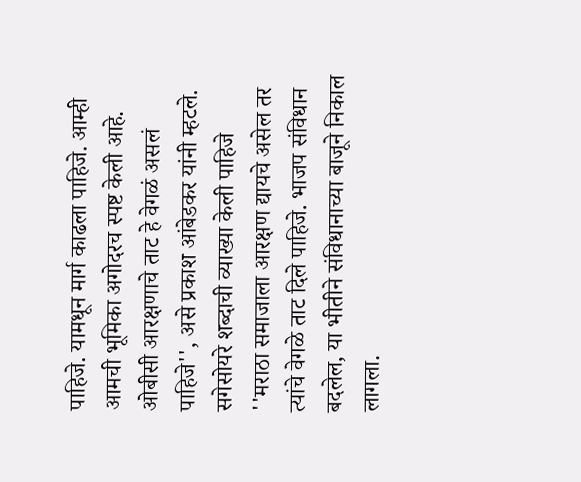पाहिजे. यामधून मार्ग काढला पाहिजे. आम्ही आमची भूमिका अगोदरच स्पष्ट केली आहे. ओबीसी आरक्षणाचे ताट हे वेगळं असलं पाहिजे'', असे प्रकाश आंबेडकर यांनी म्हटले.
सगेसोयरे शब्दाची व्याख्या केली पाहिजे
''मराठा समाजाला आरक्षण द्यायचे असेल तर त्यांचे वेगळे ताट दिले पाहिजे. भाजप संविधान बदलेल, या भीतीने संविधानाच्या बाजूने निकाल लागला.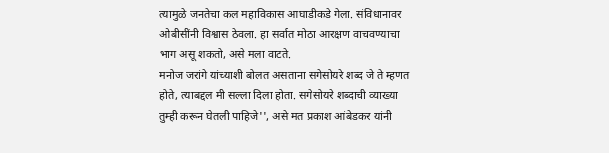त्यामुळे जनतेचा कल महाविकास आघाडीकडे गेला. संविधानावर ओबीसींनी विश्वास ठेवला. हा सर्वात मोठा आरक्षण वाचवण्याचा भाग असू शकतो, असे मला वाटते.
मनोज जरांगे यांच्याशी बोलत असताना सगेसोयरे शब्द जे ते म्हणत होते, त्याबद्दल मी सल्ला दिला होता. सगेसोयरे शब्दाची व्याख्या तुम्ही करून घेतली पाहिजे'', असे मत प्रकाश आंबेडकर यांनी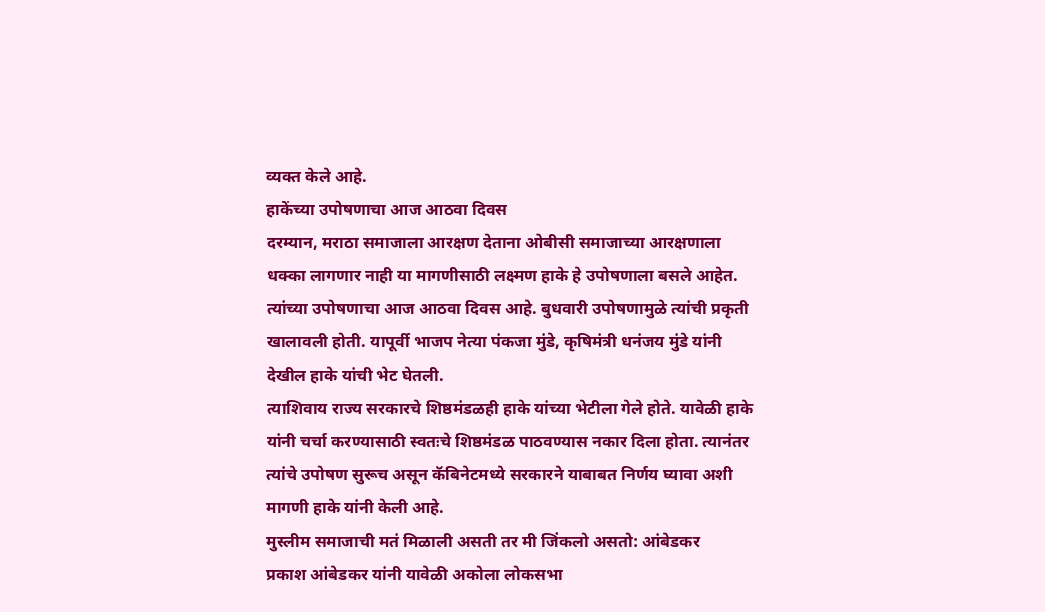व्यक्त केले आहे.
हाकेंच्या उपोषणाचा आज आठवा दिवस
दरम्यान, मराठा समाजाला आरक्षण देताना ओबीसी समाजाच्या आरक्षणाला धक्का लागणार नाही या मागणीसाठी लक्ष्मण हाके हे उपोषणाला बसले आहेत. त्यांच्या उपोषणाचा आज आठवा दिवस आहे. बुधवारी उपोषणामुळे त्यांची प्रकृती खालावली होती. यापूर्वी भाजप नेत्या पंकजा मुंडे, कृषिमंत्री धनंजय मुंडे यांनी देखील हाके यांची भेट घेतली.
त्याशिवाय राज्य सरकारचे शिष्ठमंडळही हाके यांच्या भेटीला गेले होते. यावेळी हाके यांनी चर्चा करण्यासाठी स्वतःचे शिष्ठमंडळ पाठवण्यास नकार दिला होता. त्यानंतर त्यांचे उपोषण सुरूच असून कॅबिनेटमध्ये सरकारने याबाबत निर्णय घ्यावा अशी मागणी हाके यांनी केली आहे.
मुस्लीम समाजाची मतं मिळाली असती तर मी जिंकलो असतो: आंबेडकर
प्रकाश आंबेडकर यांनी यावेळी अकोला लोकसभा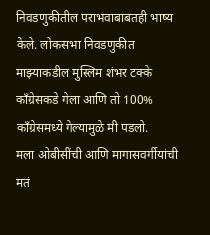निवडणुकीतील पराभवाबाबतही भाष्य केले. लोकसभा निवडणुकीत माझ्याकडील मुस्लिम शंभर टक्के काँग्रेसकडे गेला आणि तो 100% काँग्रेसमध्ये गेल्यामुळे मी पडलो.
मला ओबीसींची आणि मागासवर्गीयांची मतं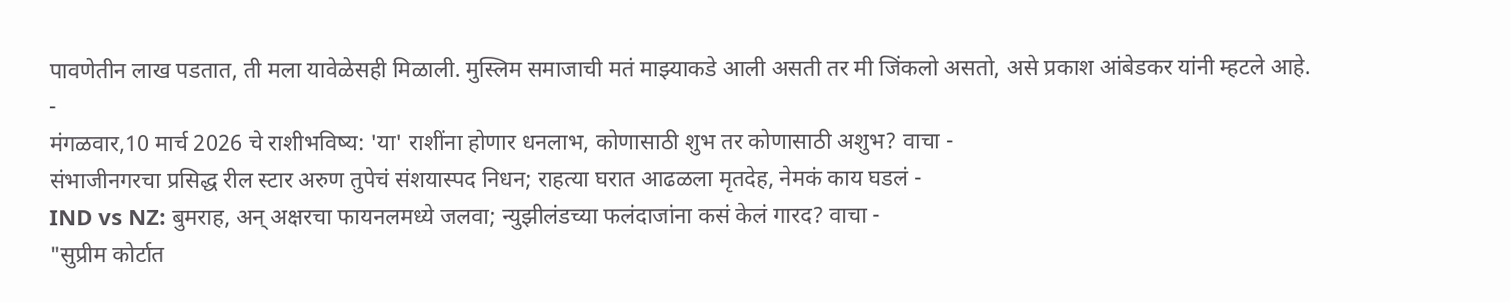पावणेतीन लाख पडतात, ती मला यावेळेसही मिळाली. मुस्लिम समाजाची मतं माझ्याकडे आली असती तर मी जिंकलो असतो, असे प्रकाश आंबेडकर यांनी म्हटले आहे.
-
मंगळवार,10 मार्च 2026 चे राशीभविष्य: 'या' राशींना होणार धनलाभ, कोणासाठी शुभ तर कोणासाठी अशुभ? वाचा -
संभाजीनगरचा प्रसिद्ध रील स्टार अरुण तुपेचं संशयास्पद निधन; राहत्या घरात आढळला मृतदेह, नेमकं काय घडलं -
IND vs NZ: बुमराह, अन् अक्षरचा फायनलमध्ये जलवा; न्युझीलंडच्या फलंदाजांना कसं केलं गारद? वाचा -
"सुप्रीम कोर्टात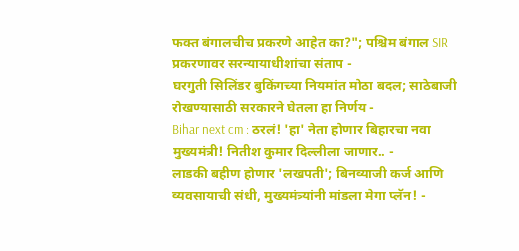फक्त बंगालचीच प्रकरणे आहेत का?"; पश्चिम बंगाल SIR प्रकरणावर सरन्यायाधीशांचा संताप -
घरगुती सिलिंडर बुकिंगच्या नियमांत मोठा बदल; साठेबाजी रोखण्यासाठी सरकारने घेतला हा निर्णय -
Bihar next cm : ठरलं! 'हा' नेता होणार बिहारचा नवा मुख्यमंत्री! नितीश कुमार दिल्लीला जाणार.. -
लाडकी बहीण होणार 'लखपती'; बिनव्याजी कर्ज आणि व्यवसायाची संधी, मुख्यमंत्र्यांनी मांडला मेगा प्लॅन! -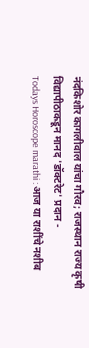नंदकिशोर कागलीवाल यांचा गौरव; राजस्थान राज्य कृषी विद्यापीठाकडून मानद 'डॉक्टरेट' प्रदान -
Todays Horoscope marathi : आज या राशींचे नशीब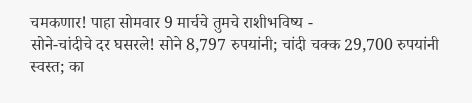चमकणार! पाहा सोमवार 9 मार्चचे तुमचे राशीभविष्य -
सोने-चांदीचे दर घसरले! सोने 8,797 रुपयांनी; चांदी चक्क 29,700 रुपयांनी स्वस्त; का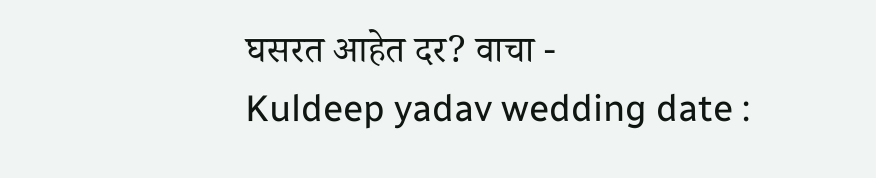घसरत आहेत दर? वाचा -
Kuldeep yadav wedding date :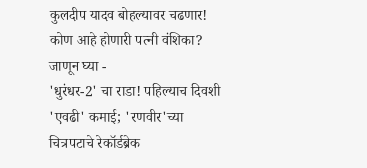कुलदीप यादव बोहल्यावर चढणार! कोण आहे होणारी पत्नी वंशिका? जाणून घ्या -
'धुरंधर-2' चा राडा! पहिल्याच दिवशी 'एवढी' कमाई; 'रणवीर'च्या चित्रपटाचे रेकॉर्डब्रेक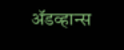ॲडव्हान्स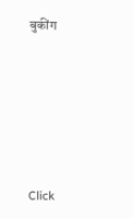बुकींग









Click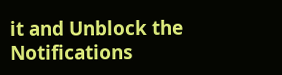it and Unblock the Notifications